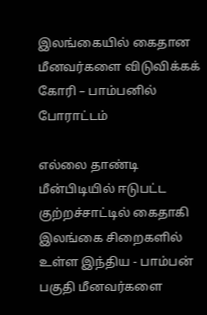இலங்கையில் கைதான மீனவர்களை விடுவிக்கக் கோரி – பாம்பனில் போராட்டம்

எல்லை தாண்டி மீன்பிடியில் ஈடுபட்ட குற்றச்சாட்டில் கைதாகி இலங்கை சிறைகளில் உள்ள இந்திய - பாம்பன் பகுதி மீனவர்களை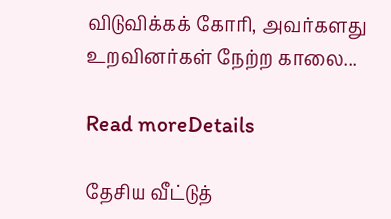விடுவிக்கக் கோரி, அவர்களது உறவினர்கள் நேற்ற காலை...

Read moreDetails

தேசிய வீட்டுத்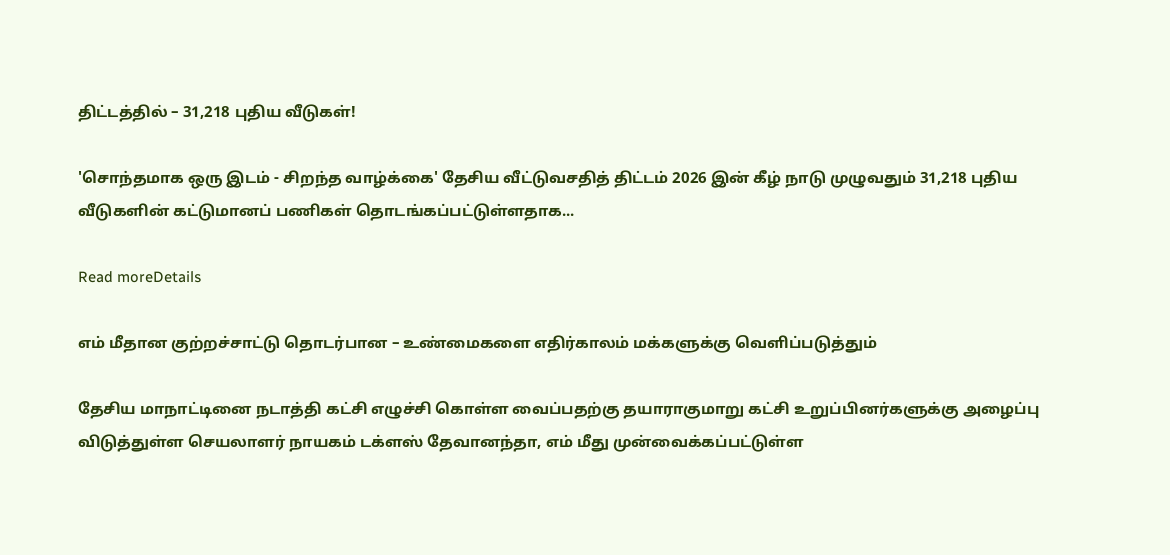திட்டத்தில் – 31,218 புதிய வீடுகள்!

'சொந்தமாக ஒரு இடம் - சிறந்த வாழ்க்கை' தேசிய வீட்டுவசதித் திட்டம் 2026 இன் கீழ் நாடு முழுவதும் 31,218 புதிய வீடுகளின் கட்டுமானப் பணிகள் தொடங்கப்பட்டுள்ளதாக...

Read moreDetails

எம் மீதான குற்றச்சாட்டு தொடர்பான – உண்மைகளை எதிர்காலம் மக்களுக்கு வெளிப்படுத்தும்

தேசிய மாநாட்டினை நடாத்தி கட்சி எழுச்சி கொள்ள வைப்பதற்கு தயாராகுமாறு கட்சி உறுப்பினர்களுக்கு அழைப்பு விடுத்துள்ள செயலாளர் நாயகம் டக்ளஸ் தேவானந்தா, எம் மீது முன்வைக்கப்பட்டுள்ள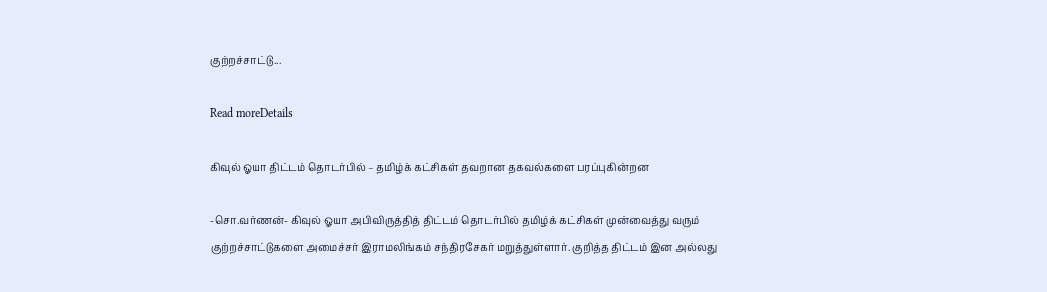குற்றச்சாட்டு...

Read moreDetails

கிவுல் ஓயா திட்டம் தொடர்பில் – தமிழ்க் கட்சிகள் தவறான தகவல்களை பரப்புகின்றன

-சொ.வர்ணன்- கிவுல் ஓயா அபிவிருத்தித் திட்டம் தொடர்பில் தமிழ்க் கட்சிகள் முன்வைத்து வரும் குற்றச்சாட்டுகளை அமைச்சர் இராமலிங்கம் சந்திரசேகர் மறுத்துள்ளார். குறித்த திட்டம் இன அல்லது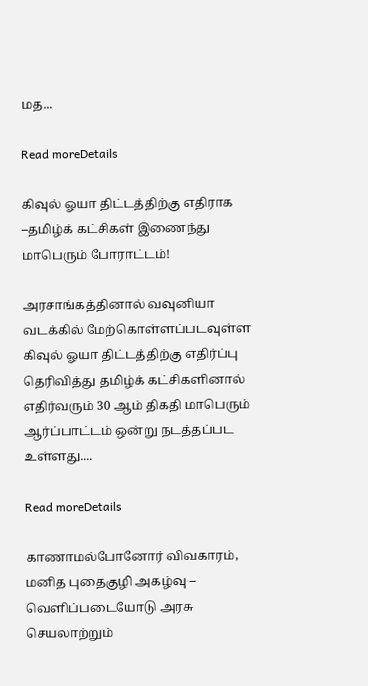மத...

Read moreDetails

கிவுல் ஓயா திட்டத்திற்கு எதிராக –தமிழ்க் கட்சிகள் இணைந்து மாபெரும் போராட்டம்!

அரசாங்கத்தினால் வவுனியா வடக்கில் மேற்கொள்ளப்படவுள்ள கிவுல் ஓயா திட்டத்திற்கு எதிர்ப்பு தெரிவித்து தமிழ்க் கட்சிகளினால் எதிர்வரும் 30 ஆம் திகதி மாபெரும் ஆர்ப்பாட்டம் ஒன்று நடத்தப்பட உள்ளது....

Read moreDetails

காணாமல்போனோர் விவகாரம், மனித புதைகுழி அகழ்வு – வெளிப்படையோடு அரசு செயலாற்றும்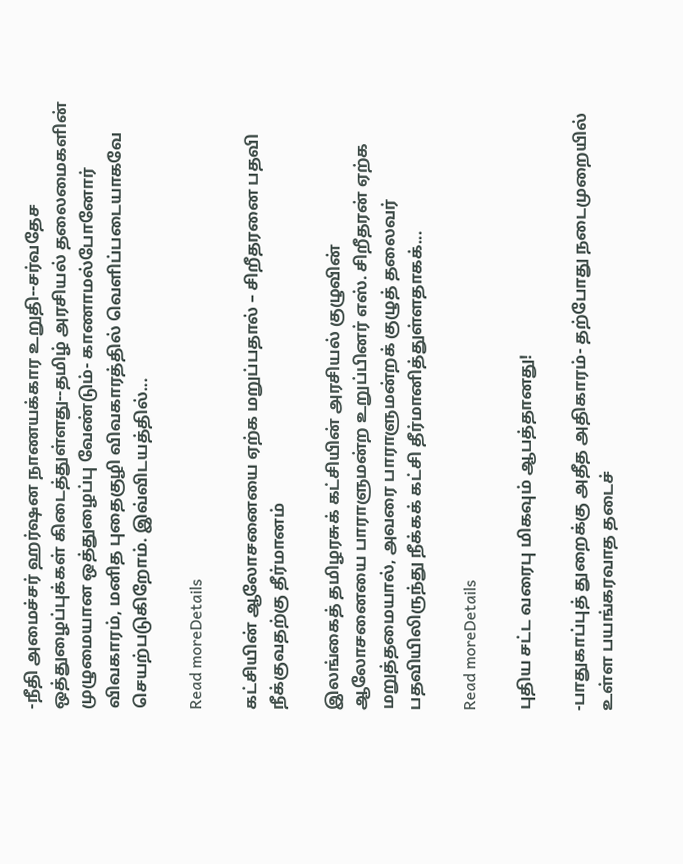-நீதி அமைச்சர் ஹர்ஷன நாணயக்கார உறுதி--சர்வதேச ஒத்துழைப்புக்கள் கிடைத்துள்ளது--தமிழ் அரசியல் தலைமைகளின் முழுமையான ஒத்துழைப்பு வேண்டும்- காணாமல்போனோர் விவகாரம், மனித புதைகுழி விவகாரத்தில் வெளிப்படையாகவே செயற்படுகிறோம். இவ்விடயத்தில்...

Read moreDetails

கட்சியின் ஆலோசனையை ஏற்க மறுப்பதால் – சிறீதரனை பதவி நீக்குவதற்கு தீர்மானம்

இலங்கைத் தமிழரசுக் கட்சியின் அரசியல் குழுவின் ஆலோசனையை பாராளுமன்ற உறுப்பினர் எஸ். சிறீதரன் ஏற்க மறுத்தமையால், அவரை பாராளுமன்றக் குழுத் தலைவர் பதவியிலிருந்து நீக்கக் கட்சி தீர்மானித்துள்ளதாகக்...

Read moreDetails

புதிய சட்ட வரைபு மிகவும் ஆபத்தானது!

-பாதுகாப்புத் துறைக்கு அதீத அதிகாரம்- தற்போது நடைமுறையில் உள்ள பயங்கரவாத தடைச்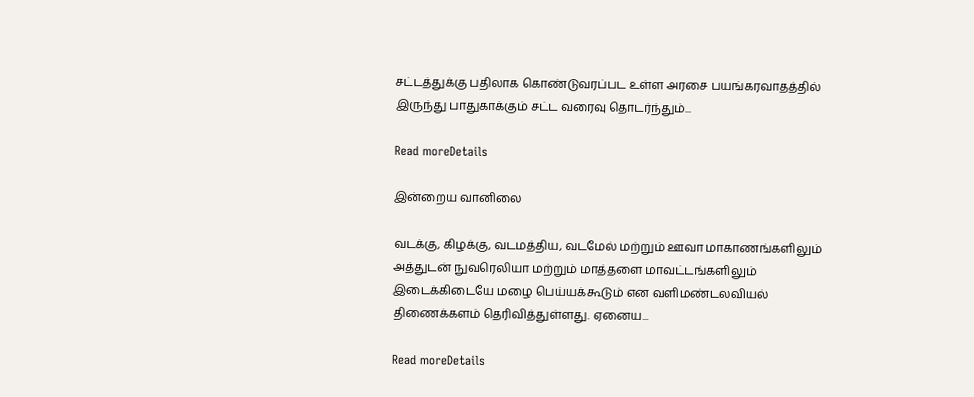சட்டத்துக்கு பதிலாக கொண்டுவரப்பட உள்ள அரசை பயங்கரவாதத்தில் இருந்து பாதுகாக்கும் சட்ட வரைவு தொடர்ந்தும்...

Read moreDetails

இன்றைய வானிலை

வடக்கு, கிழக்கு, வடமத்திய, வடமேல் மற்றும் ஊவா மாகாணங்களிலும் அத்துடன் நுவரெலியா மற்றும் மாத்தளை மாவட்டங்களிலும் இடைக்கிடையே மழை பெய்யக்கூடும் என வளிமண்டலவியல் திணைக்களம் தெரிவித்துள்ளது. ஏனைய...

Read moreDetails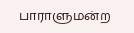பாராளுமன்ற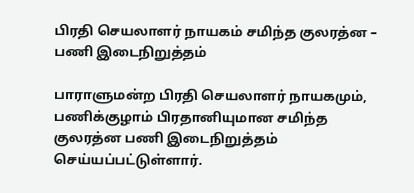பிரதி செயலாளர் நாயகம் சமிந்த குலரத்ன – பணி இடைநிறுத்தம்

பாராளுமன்ற பிரதி செயலாளர் நாயகமும், பணிக்குழாம் பிரதானியுமான சமிந்த குலரத்ன பணி இடைநிறுத்தம் செய்யப்பட்டுள்ளார்.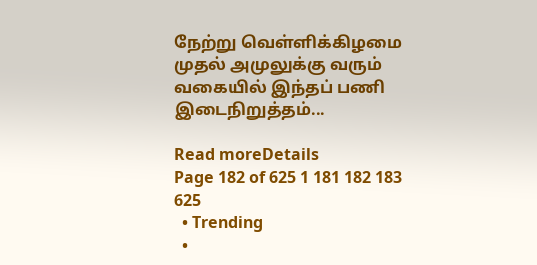நேற்று வெள்ளிக்கிழமை முதல் அமுலுக்கு வரும் வகையில் இந்தப் பணி இடைநிறுத்தம்...

Read moreDetails
Page 182 of 625 1 181 182 183 625
  • Trending
  •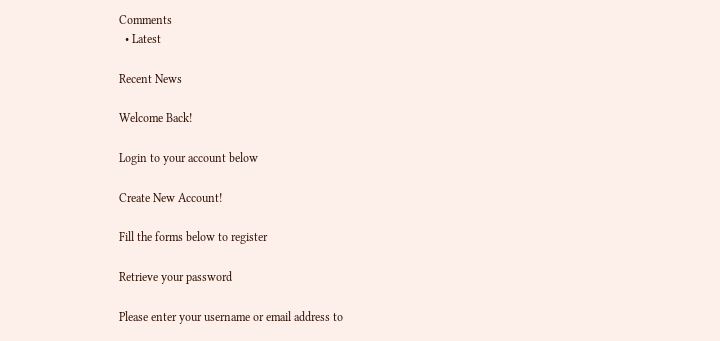Comments
  • Latest

Recent News

Welcome Back!

Login to your account below

Create New Account!

Fill the forms below to register

Retrieve your password

Please enter your username or email address to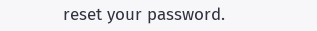reset your password.